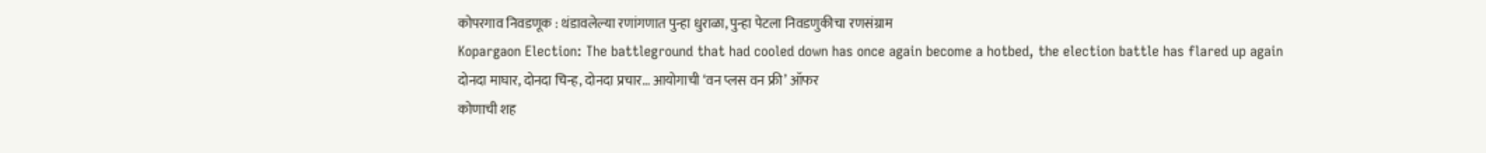कोपरगाव निवडणूक : थंडावलेल्या रणांगणात पुन्हा धुराळा, पुन्हा पेटला निवडणुकीचा रणसंग्राम
Kopargaon Election: The battleground that had cooled down has once again become a hotbed, the election battle has flared up again
दोनदा माघार, दोनदा चिन्ह, दोनदा प्रचार… आयोगाची ‘वन प्लस वन फ्री’ ऑफर
कोणाची शह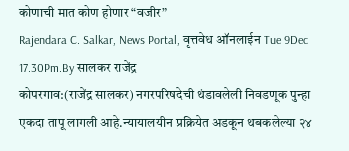कोणाची मात कोण होणार “वजीर”
Rajendara C. Salkar, News Portal, वृत्तवेध ऑनलाईन Tue 9Dec 17.30Pm.By सालकर राजेंद्र
कोपरगाव:(राजेंद्र सालकर) नगरपरिषदेची थंडावलेली निवडणूक पुन्हा एकदा तापू लागली आहे.न्यायालयीन प्रक्रियेत अडकून थबकलेल्या २४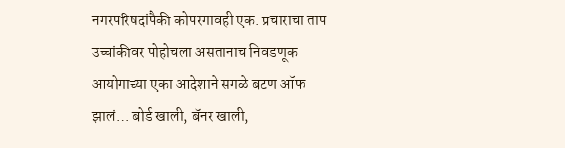नगरपरिषदांपैकी कोपरगावही एक. प्रचाराचा ताप उच्चांकीवर पोहोचला असतानाच निवडणूक आयोगाच्या एका आदेशाने सगळे बटण ऑफ झालं… बोर्ड खाली, बॅनर खाली,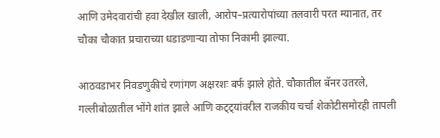आणि उमेदवारांची हवा देखील खाली, आरोप–प्रत्यारोपांच्या तलवारी परत म्यानात, तर चौका चौकात प्रचाराच्या धडाडणाऱ्या तोफा निकामी झाल्या.

आठवडाभर निवडणुकीचे रणांगण अक्षरशः बर्फ झाले होते. चौकातील बॅनर उतरले, गल्लीबोळातील भोंगे शांत झाले आणि कट्ट्यांवरील राजकीय चर्चा शेकोटीसमोरही तापली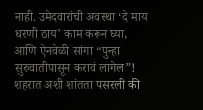नाही. उमेदवारांची अवस्था ‘दे माय धरणी ठाय’ काम करून घ्या, आणि ऐनवेळी सांगा “पुन्हा सुरुवातीपासून करावं लागेल”! शहरात अशी शांतता पसरली की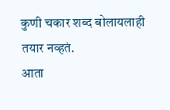कुणी चकार शब्द बोलायलाही तयार नव्हतं.
आता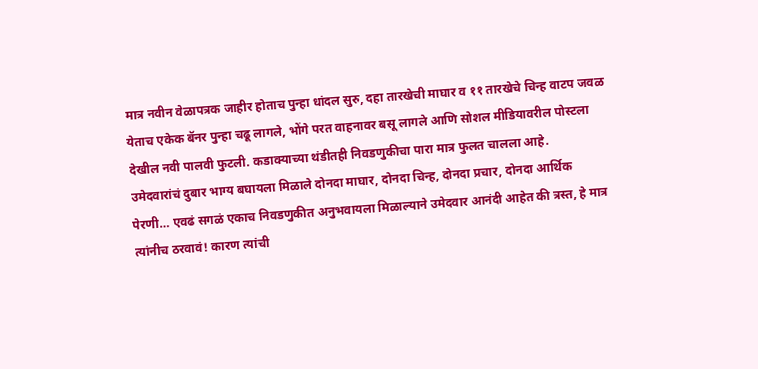मात्र नवीन वेळापत्रक जाहीर होताच पुन्हा धांदल सुरु, दहा तारखेची माघार व ११ तारखेचे चिन्ह वाटप जवळ येताच एकेक बॅनर पुन्हा चढू लागले, भोंगे परत वाहनावर बसू लागले आणि सोशल मीडियावरील पोस्टला देखील नवी पालवी फुटली. कडाक्याच्या थंडीतही निवडणुकीचा पारा मात्र फुलत चालला आहे.
उमेदवारांचं दुबार भाग्य बघायला मिळाले दोनदा माघार, दोनदा चिन्ह, दोनदा प्रचार, दोनदा आर्थिक पेरणी… एवढं सगळं एकाच निवडणुकीत अनुभवायला मिळाल्याने उमेदवार आनंदी आहेत की त्रस्त, हे मात्र त्यांनीच ठरवावं! कारण त्यांची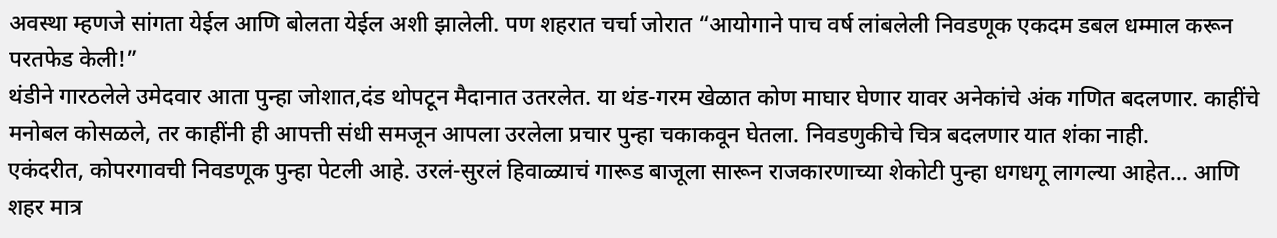अवस्था म्हणजे सांगता येईल आणि बोलता येईल अशी झालेली. पण शहरात चर्चा जोरात “आयोगाने पाच वर्ष लांबलेली निवडणूक एकदम डबल धम्माल करून परतफेड केली!”
थंडीने गारठलेले उमेदवार आता पुन्हा जोशात,दंड थोपटून मैदानात उतरलेत. या थंड-गरम खेळात कोण माघार घेणार यावर अनेकांचे अंक गणित बदलणार. काहींचे मनोबल कोसळले, तर काहींनी ही आपत्ती संधी समजून आपला उरलेला प्रचार पुन्हा चकाकवून घेतला. निवडणुकीचे चित्र बदलणार यात शंका नाही.
एकंदरीत, कोपरगावची निवडणूक पुन्हा पेटली आहे. उरलं-सुरलं हिवाळ्याचं गारूड बाजूला सारून राजकारणाच्या शेकोटी पुन्हा धगधगू लागल्या आहेत… आणि शहर मात्र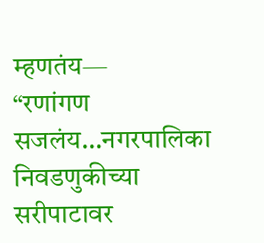म्हणतंय—
“रणांगण सजलंय…नगरपालिका निवडणुकीच्या सरीपाटावर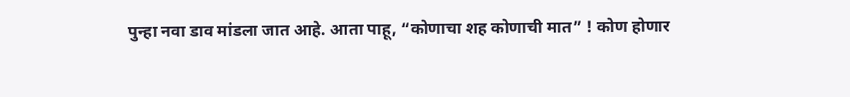पुन्हा नवा डाव मांडला जात आहे. आता पाहू, “कोणाचा शह कोणाची मात” ! कोण होणार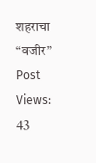शहराचा “वजीर”
Post Views:
43